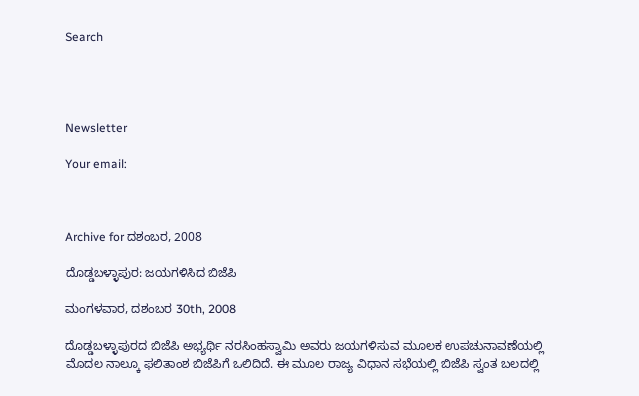Search




Newsletter

Your email:



Archive for ದಶಂಬರ, 2008

ದೊಡ್ಡಬಳ್ಳಾಪುರ: ಜಯಗಳಿಸಿದ ಬಿಜೆಪಿ

ಮಂಗಳವಾರ, ದಶಂಬರ 30th, 2008

ದೊಡ್ಡಬಳ್ಳಾಪುರದ ಬಿಜೆಪಿ ಅಭ್ಯರ್ಥಿ ನರಸಿಂಹಸ್ವಾಮಿ ಅವರು ಜಯಗಳಿಸುವ ಮೂಲಕ ಉಪಚುನಾವಣೆಯಲ್ಲಿ ಮೊದಲ ನಾಲ್ಕೂ ಫಲಿತಾಂಶ ಬಿಜೆಪಿಗೆ ಒಲಿದಿದೆ. ಈ ಮೂಲ ರಾಜ್ಯ ವಿಧಾನ ಸಭೆಯಲ್ಲಿ ಬಿಜೆಪಿ ಸ್ವಂತ ಬಲದಲ್ಲಿ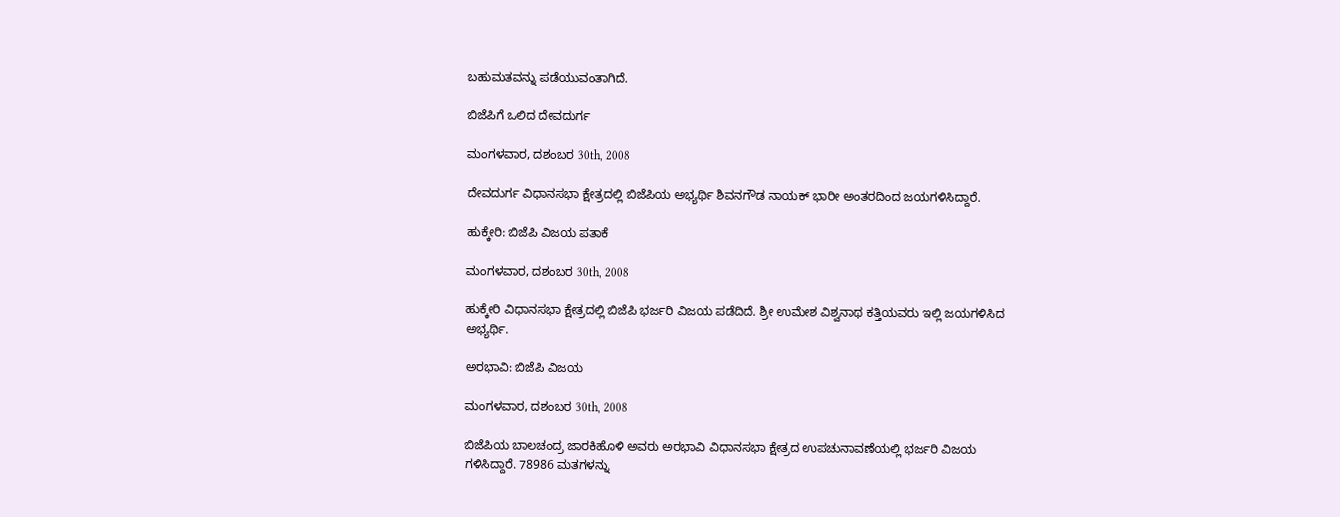ಬಹುಮತವನ್ನು ಪಡೆಯುವಂತಾಗಿದೆ.

ಬಿಜೆಪಿಗೆ ಒಲಿದ ದೇವದುರ್ಗ

ಮಂಗಳವಾರ, ದಶಂಬರ 30th, 2008

ದೇವದುರ್ಗ ವಿಧಾನಸಭಾ ಕ್ಷೇತ್ರದಲ್ಲಿ ಬಿಜೆಪಿಯ ಅಭ್ಯರ್ಥಿ ಶಿವನಗೌಡ ನಾಯಕ್ ಭಾರೀ ಅಂತರದಿಂದ ಜಯಗಳಿಸಿದ್ದಾರೆ.

ಹುಕ್ಕೇರಿ: ಬಿಜೆಪಿ ವಿಜಯ ಪತಾಕೆ

ಮಂಗಳವಾರ, ದಶಂಬರ 30th, 2008

ಹುಕ್ಕೇರಿ ವಿಧಾನಸಭಾ ಕ್ಷೇತ್ರದಲ್ಲಿ ಬಿಜೆಪಿ ಭರ್ಜರಿ ವಿಜಯ ಪಡೆದಿದೆ. ಶ್ರೀ ಉಮೇಶ ವಿಶ್ವನಾಥ ಕತ್ತಿಯವರು ಇಲ್ಲಿ ಜಯಗಳಿಸಿದ ಅಭ್ಯರ್ಥಿ.

ಅರಭಾವಿ: ಬಿಜೆಪಿ ವಿಜಯ

ಮಂಗಳವಾರ, ದಶಂಬರ 30th, 2008

ಬಿಜೆಪಿಯ ಬಾಲಚಂದ್ರ ಜಾರಕಿಹೊಳಿ ಅವರು ಅರಭಾವಿ ವಿಧಾನಸಭಾ ಕ್ಷೇತ್ರದ ಉಪಚುನಾವಣೆಯಲ್ಲಿ ಭರ್ಜರಿ ವಿಜಯ ಗಳಿಸಿದ್ದಾರೆ. 78986 ಮತಗಳನ್ನು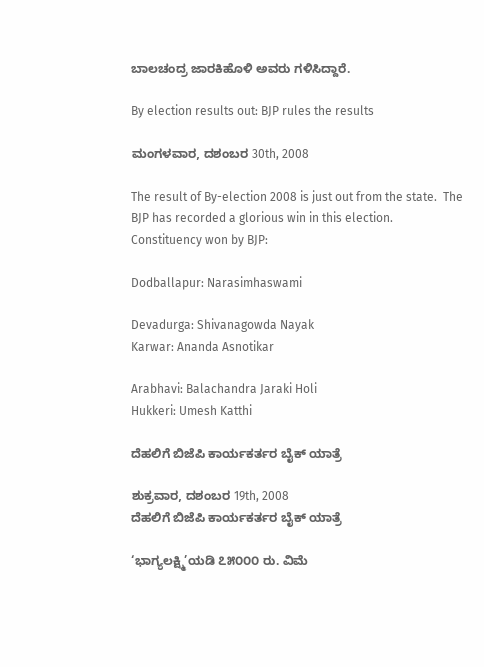ಬಾಲಚಂದ್ರ ಜಾರಕಿಹೊಳಿ ಅವರು ಗಳಿಸಿದ್ದಾರೆ.

By election results out: BJP rules the results

ಮಂಗಳವಾರ, ದಶಂಬರ 30th, 2008

The result of By-election 2008 is just out from the state.  The BJP has recorded a glorious win in this election.
Constituency won by BJP:

Dodballapur: Narasimhaswami

Devadurga: Shivanagowda Nayak
Karwar: Ananda Asnotikar

Arabhavi: Balachandra Jaraki Holi
Hukkeri: Umesh Katthi

ದೆಹಲಿಗೆ ಬಿಜೆಪಿ ಕಾರ್ಯಕರ್ತರ ಬೈಕ್ ಯಾತ್ರೆ

ಶುಕ್ರವಾರ, ದಶಂಬರ 19th, 2008
ದೆಹಲಿಗೆ ಬಿಜೆಪಿ ಕಾರ್ಯಕರ್ತರ ಬೈಕ್ ಯಾತ್ರೆ

‘ಭಾಗ್ಯಲಕ್ಷ್ಮಿ’ಯಡಿ ೭೫೦೦೦ ರು. ವಿಮೆ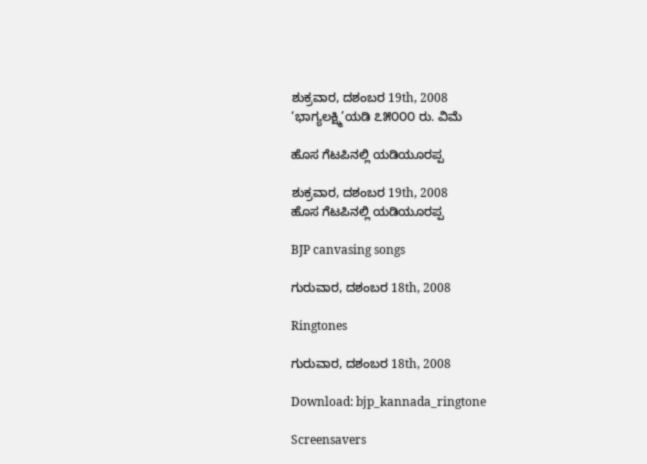ಶುಕ್ರವಾರ, ದಶಂಬರ 19th, 2008
‘ಭಾಗ್ಯಲಕ್ಷ್ಮಿ’ಯಡಿ ೭೫೦೦೦ ರು. ವಿಮೆ

ಹೊಸ ಗೆಟಪಿನಲ್ಲಿ ಯಡಿಯೂರಪ್ಪ

ಶುಕ್ರವಾರ, ದಶಂಬರ 19th, 2008
ಹೊಸ ಗೆಟಪಿನಲ್ಲಿ ಯಡಿಯೂರಪ್ಪ

BJP canvasing songs

ಗುರುವಾರ, ದಶಂಬರ 18th, 2008

Ringtones

ಗುರುವಾರ, ದಶಂಬರ 18th, 2008

Download: bjp_kannada_ringtone

Screensavers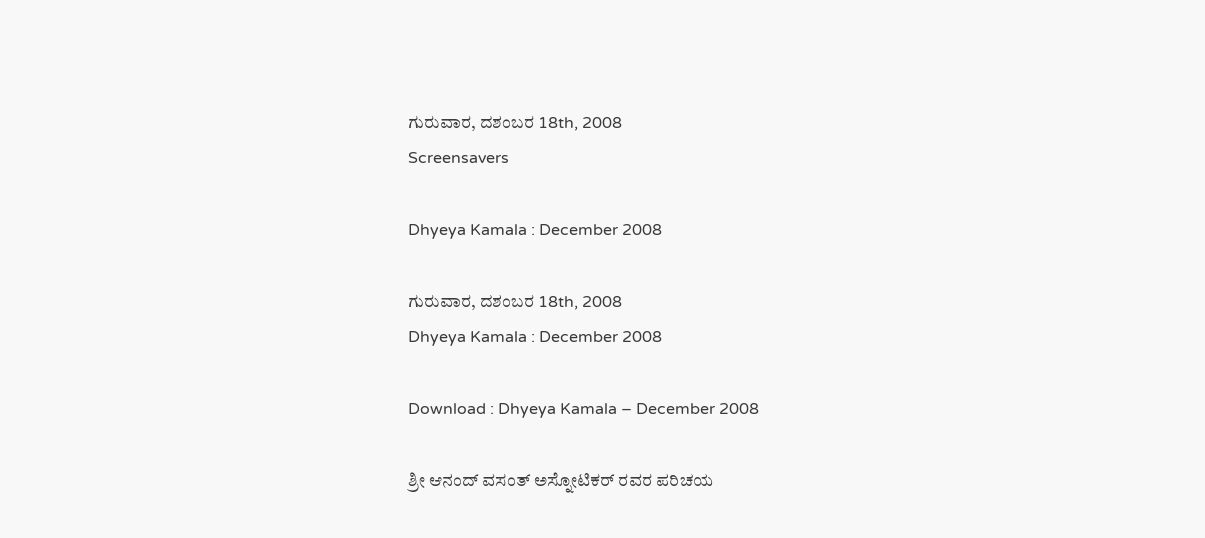ಗುರುವಾರ, ದಶಂಬರ 18th, 2008
Screensavers

Dhyeya Kamala : December 2008

ಗುರುವಾರ, ದಶಂಬರ 18th, 2008
Dhyeya Kamala : December 2008

Download : Dhyeya Kamala – December 2008

ಶ್ರೀ ಆನಂದ್ ವಸಂತ್ ಅಸ್ನೋಟಿಕರ್ ರವರ ಪರಿಚಯ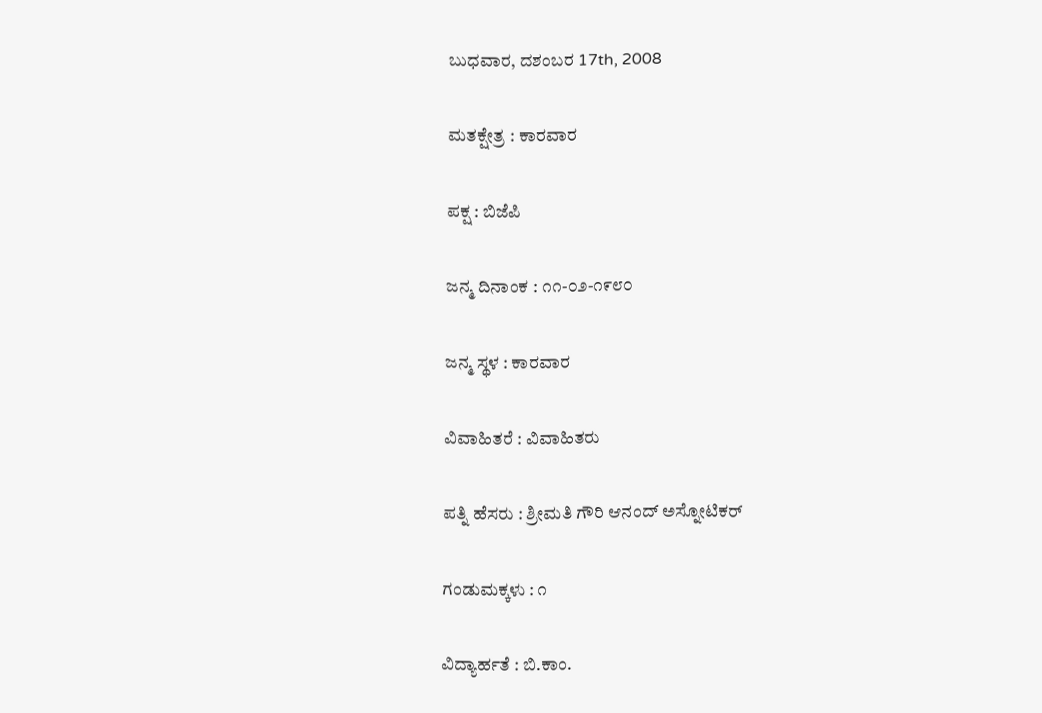ಬುಧವಾರ, ದಶಂಬರ 17th, 2008

ಮತಕ್ಷೇತ್ರ : ಕಾರವಾರ

ಪಕ್ಷ : ಬಿಜೆಪಿ

ಜನ್ಮ ದಿನಾಂಕ : ೧೧-೦೨-೧೯೮೦

ಜನ್ಮ ಸ್ಥಳ : ಕಾರವಾರ

ವಿವಾಹಿತರೆ : ವಿವಾಹಿತರು

ಪತ್ನಿ ಹೆಸರು : ಶ್ರೀಮತಿ ಗೌರಿ ಆನಂದ್ ಅಸ್ನೋಟಿಕರ್

ಗಂಡುಮಕ್ಕಳು : ೧

ವಿದ್ಯಾರ್ಹತೆ : ಬಿ.ಕಾಂ.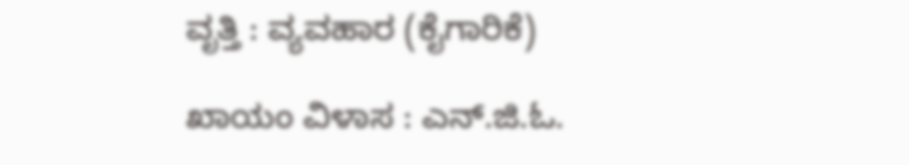ವೃತ್ತಿ : ವ್ಯವಹಾರ (ಕೈಗಾರಿಕೆ)

ಖಾಯಂ ವಿಳಾಸ : ಎನ್.ಜಿ.ಓ.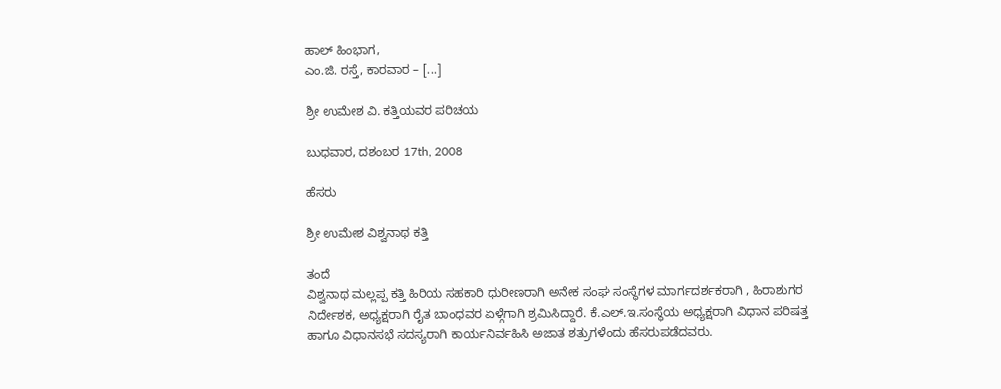ಹಾಲ್ ಹಿಂಭಾಗ,
ಎಂ.ಜಿ. ರಸ್ತೆ, ಕಾರವಾರ – [...]

ಶ್ರೀ ಉಮೇಶ ವಿ. ಕತ್ತಿಯವರ ಪರಿಚಯ

ಬುಧವಾರ, ದಶಂಬರ 17th, 2008

ಹೆಸರು

ಶ್ರೀ ಉಮೇಶ ವಿಶ್ವನಾಥ ಕತ್ತಿ

ತಂದೆ
ವಿಶ್ವನಾಥ ಮಲ್ಲಪ್ಪ ಕತ್ತಿ ಹಿರಿಯ ಸಹಕಾರಿ ಧುರೀಣರಾಗಿ ಅನೇಕ ಸಂಘ ಸಂಸ್ಥೆಗಳ ಮಾರ್ಗದರ್ಶಕರಾಗಿ , ಹಿರಾಶುಗರ ನಿರ್ದೇಶಕ, ಅಧ್ಯಕ್ಷರಾಗಿ ರೈತ ಬಾಂಧವರ ಏಳ್ಗೆಗಾಗಿ ಶ್ರಮಿಸಿದ್ದಾರೆ. ಕೆ.ಎಲ್.ಇ.ಸಂಸ್ಥೆಯ ಅಧ್ಯಕ್ಷರಾಗಿ ವಿಧಾನ ಪರಿಷತ್ತ ಹಾಗೂ ವಿಧಾನಸಭೆ ಸದಸ್ಯರಾಗಿ ಕಾರ್ಯನಿರ್ವಹಿಸಿ ಅಜಾತ ಶತ್ರುಗಳೆಂದು ಹೆಸರುಪಡೆದವರು.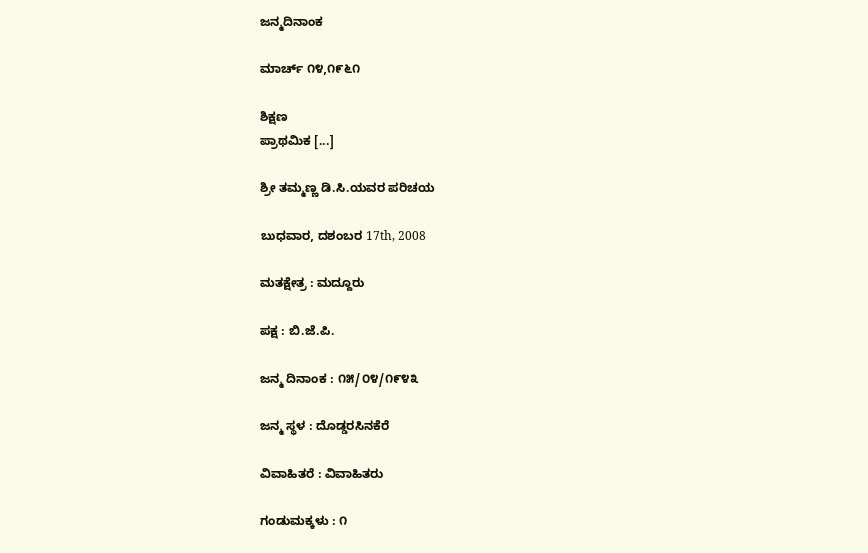ಜನ್ಮದಿನಾಂಕ

ಮಾರ್ಚ್ ೧೪,೧೯೬೧

ಶಿಕ್ಷಣ
ಪ್ರಾಥಮಿಕ [...]

ಶ್ರೀ ತಮ್ಮಣ್ಣ ಡಿ.ಸಿ.ಯವರ ಪರಿಚಯ

ಬುಧವಾರ, ದಶಂಬರ 17th, 2008

ಮತಕ್ಷೇತ್ರ : ಮದ್ದೂರು

ಪಕ್ಷ : ಬಿ.ಜೆ.ಪಿ.

ಜನ್ಮ ದಿನಾಂಕ : ೧೫/೦೪/೧೯೪೩

ಜನ್ಮ ಸ್ಥಳ : ದೊಡ್ಡರಸಿನಕೆರೆ

ವಿವಾಹಿತರೆ : ವಿವಾಹಿತರು

ಗಂಡುಮಕ್ಕಳು : ೧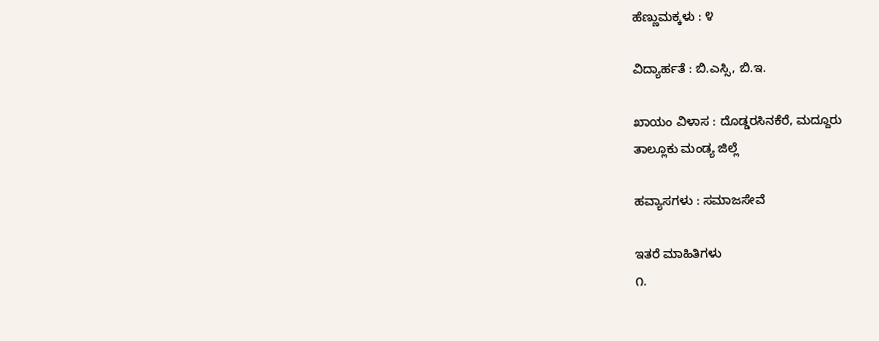ಹೆಣ್ಣುಮಕ್ಕಳು : ೪

ವಿದ್ಯಾರ್ಹತೆ : ಬಿ.ಎಸ್ಸಿ, ಬಿ.ಇ.

ಖಾಯಂ ವಿಳಾಸ : ದೊಡ್ಡರಸಿನಕೆರೆ, ಮದ್ದೂರು
ತಾಲ್ಲೂಕು ಮಂಡ್ಯ ಜಿಲ್ಲೆ

ಹವ್ಯಾಸಗಳು : ಸಮಾಜಸೇವೆ

ಇತರೆ ಮಾಹಿತಿಗಳು
೧.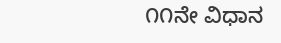೧೧ನೇ ವಿಧಾನ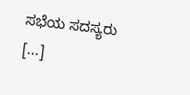ಸಭೆಯ ಸದಸ್ಯರು [...]